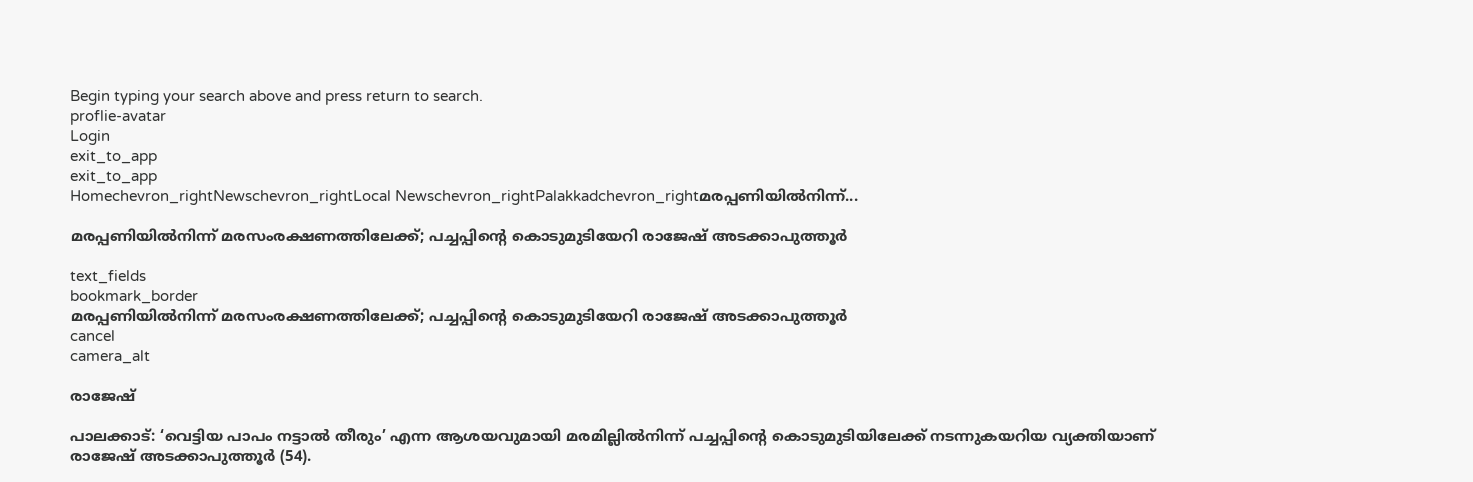Begin typing your search above and press return to search.
proflie-avatar
Login
exit_to_app
exit_to_app
Homechevron_rightNewschevron_rightLocal Newschevron_rightPalakkadchevron_rightമരപ്പണിയിൽനിന്ന്...

മരപ്പണിയിൽനിന്ന് മരസംരക്ഷണത്തിലേക്ക്; പച്ചപ്പിന്‍റെ കൊടുമുടിയേറി രാജേഷ് അടക്കാപുത്തൂർ

text_fields
bookmark_border
മരപ്പണിയിൽനിന്ന് മരസംരക്ഷണത്തിലേക്ക്; പച്ചപ്പിന്‍റെ കൊടുമുടിയേറി രാജേഷ് അടക്കാപുത്തൂർ
cancel
camera_alt

രാജേഷ്

പാലക്കാട്: ‘വെട്ടിയ പാപം നട്ടാൽ തീരും’ എന്ന ആശയവുമായി മരമില്ലിൽനിന്ന് പച്ചപ്പിന്‍റെ കൊടുമുടിയിലേക്ക് നടന്നുകയറിയ വ്യക്തിയാണ് രാജേഷ് അടക്കാപുത്തൂർ (54).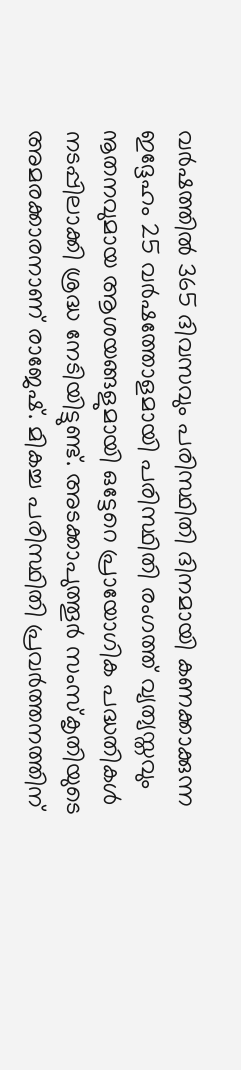വർഷത്തിൽ 365 ദിവസവും പരിസ്ഥിതി ദിനമായി കണക്കാക്കുന്ന ഇദ്ദേഹം 25 വർഷത്തോളമായി പരിസ്ഥിതി രംഗത്ത് വ്യത്യസ്തവും നൂതനവുമായ ആശയങ്ങളുമായി ഒട്ടേറെ പ്രായോഗിക പദ്ധതികൾ നടപ്പിലാക്കി ശ്രദ്ധ നേടിയിട്ടുണ്ട്. അടക്കാപുത്തൂർ സംസ്കൃതിയുടെ അമരക്കാരനാണ് രാജേഷ്. മികച്ച പരിസ്ഥിതി പ്രവർത്തനത്തിന്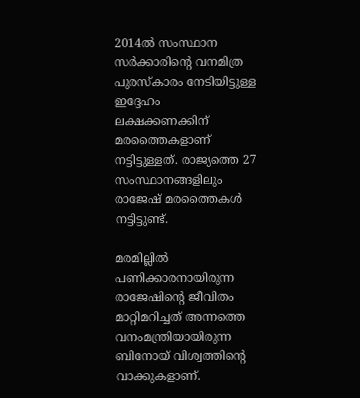2014ൽ സംസ്ഥാന സർക്കാരിന്‍റെ വനമിത്ര പുരസ്കാരം നേടിയിട്ടുള്ള ഇദ്ദേഹം ലക്ഷക്കണക്കിന് മരത്തൈകളാണ് നട്ടിട്ടുള്ളത്. രാജ്യത്തെ 27 സംസ്ഥാനങ്ങളിലും രാജേഷ് മരത്തൈകൾ നട്ടിട്ടുണ്ട്.

മരമില്ലിൽ പണിക്കാരനായിരുന്ന രാജേഷിന്‍റെ ജീവിതം മാറ്റിമറിച്ചത് അന്നത്തെ വനംമന്ത്രിയായിരുന്ന ബിനോയ് വിശ്വത്തിന്‍റെ വാക്കുകളാണ്.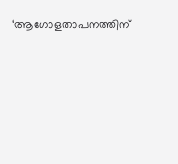‘ആഗോളതാപനത്തിന്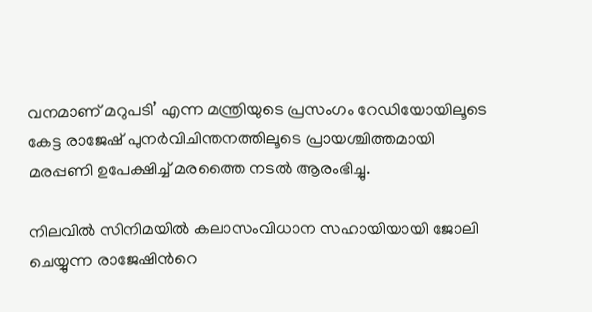വനമാണ് മറുപടി’ എന്ന മന്ത്രിയുടെ പ്രസംഗം റേഡിയോയിലൂടെ കേട്ട രാജേഷ് പുനർവിചിന്തനത്തിലൂടെ പ്രായശ്ചിത്തമായി മരപ്പണി ഉപേക്ഷിച്ച് മരത്തൈ നടൽ ആരംഭിച്ചു.

നിലവിൽ സിനിമയിൽ കലാസംവിധാന സഹായിയായി ജോലി ചെയ്യുന്ന രാജേഷിന്‍റെ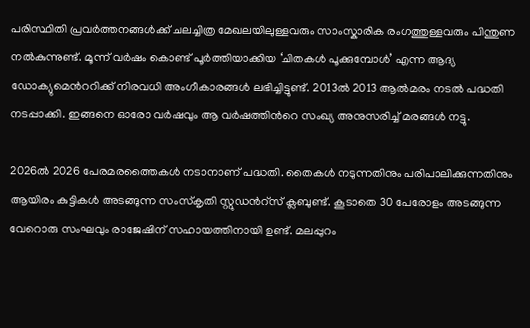പരിസ്ഥിതി പ്രവർത്തനങ്ങൾക്ക് ചലച്ചിത്ര മേഖലയിലുള്ളവരും സാംസ്കാരിക രംഗത്തുള്ളവരും പിന്തുണ നൽകുന്നുണ്ട്. മൂന്ന് വർഷം കൊണ്ട് പൂർത്തിയാക്കിയ ‘ചിതകൾ പൂക്കുമ്പോൾ’ എന്ന ആദ്യ ഡോക്യുമെന്‍ററിക്ക് നിരവധി അംഗീകാരങ്ങൾ ലഭിച്ചിട്ടുണ്ട്. 2013ൽ 2013 ആൽമരം നടൽ പദ്ധതി നടപ്പാക്കി. ഇങ്ങനെ ഓരോ വർഷവും ആ വർഷത്തിന്‍റെ സംഖ്യ അനുസരിച്ച് മരങ്ങൾ നട്ടു.

2026ൽ 2026 പേരമരത്തൈകൾ നടാനാണ് പദ്ധതി. തൈകൾ നടുന്നതിനും പരിപാലിക്കുന്നതിനും ആയിരം കുട്ടികൾ അടങ്ങുന്ന സംസ്കൃതി സ്റ്റുഡന്‍റ്സ് ക്ലബുണ്ട്. കൂടാതെ 30 പേരോളം അടങ്ങുന്ന വേറൊരു സംഘവും രാജേഷിന് സഹായത്തിനായി ഉണ്ട്. മലപ്പുറം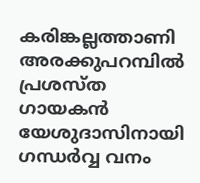കരിങ്കല്ലത്താണി അരക്കുപറമ്പിൽ പ്രശസ്ത ഗായകൻ യേശുദാസിനായി ഗന്ധർവ്വ വനം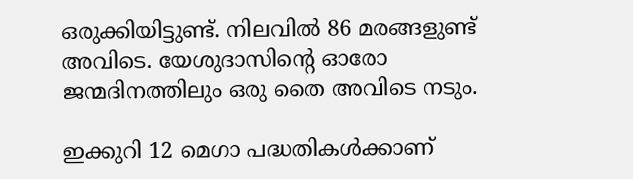ഒരുക്കിയിട്ടുണ്ട്. നിലവിൽ 86 മരങ്ങളുണ്ട് അവിടെ. യേശുദാസിന്റെ ഓരോ ജന്മദിനത്തിലും ഒരു തൈ അവിടെ നടും.

ഇക്കുറി 12 മെഗാ പദ്ധതികൾക്കാണ്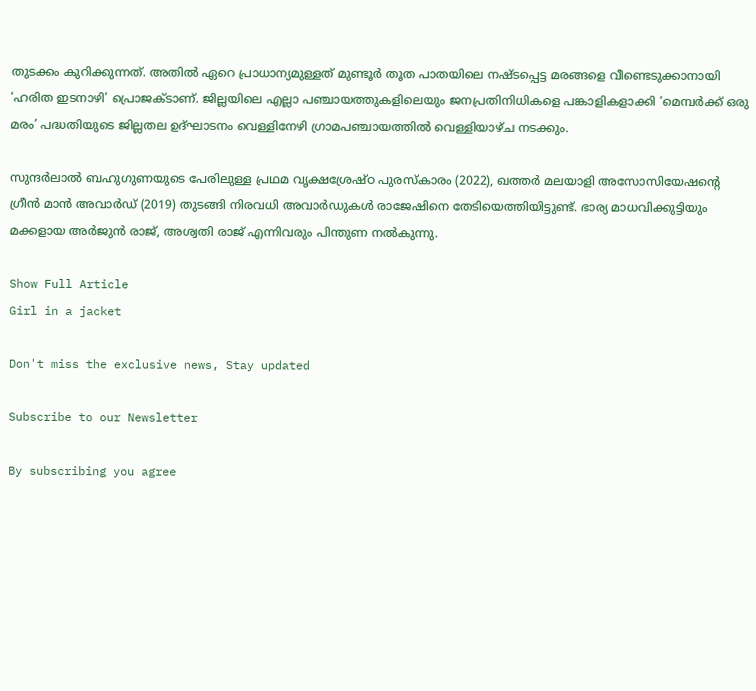തുടക്കം കുറിക്കുന്നത്. അതിൽ ഏറെ പ്രാധാന്യമുള്ളത് മുണ്ടൂർ തൂത പാതയിലെ നഷ്ടപ്പെട്ട മരങ്ങളെ വീണ്ടെടുക്കാനായി ‘ഹരിത ഇടനാഴി’ പ്രൊജക്ടാണ്‌. ജില്ലയിലെ എല്ലാ പഞ്ചായത്തുകളിലെയും ജനപ്രതിനിധികളെ പങ്കാളികളാക്കി ‘മെമ്പർക്ക് ഒരു മരം’ പദ്ധതിയുടെ ജില്ലതല ഉദ്ഘാടനം വെള്ളിനേഴി ഗ്രാമപഞ്ചായത്തിൽ വെള്ളിയാഴ്ച നടക്കും.

സുന്ദർലാൽ ബഹുഗുണയുടെ പേരിലുള്ള പ്രഥമ വൃക്ഷശ്രേഷ്ഠ പുരസ്കാരം (2022), ഖത്തർ മലയാളി അസോസിയേഷന്‍റെ ഗ്രീൻ മാൻ അവാർഡ് (2019) തുടങ്ങി നിരവധി അവാർഡുകൾ രാജേഷിനെ തേടിയെത്തിയിട്ടുണ്ട്. ഭാര്യ മാധവിക്കുട്ടിയും മക്കളായ അർജുൻ രാജ്, അശ്വതി രാജ് എന്നിവരും പിന്തുണ നൽകുന്നു.

Show Full Article
Girl in a jacket

Don't miss the exclusive news, Stay updated

Subscribe to our Newsletter

By subscribing you agree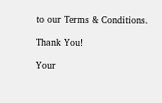to our Terms & Conditions.

Thank You!

Your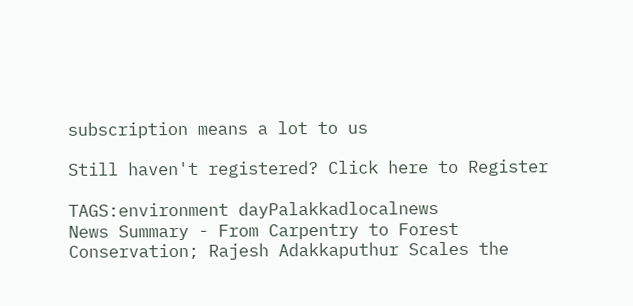subscription means a lot to us

Still haven't registered? Click here to Register

TAGS:environment dayPalakkadlocalnews
News Summary - From Carpentry to Forest Conservation; Rajesh Adakkaputhur Scales the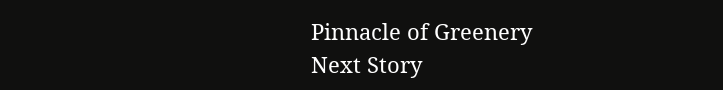Pinnacle of Greenery
Next Story